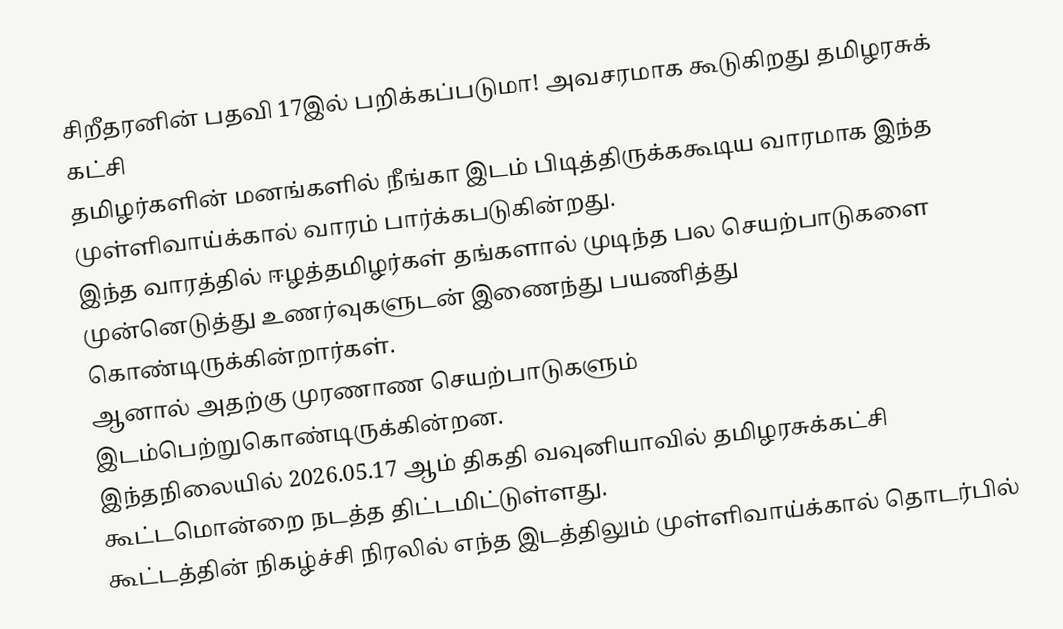சிறீதரனின் பதவி 17இல் பறிக்கப்படுமா! அவசரமாக கூடுகிறது தமிழரசுக் கட்சி
தமிழர்களின் மனங்களில் நீங்கா இடம் பிடித்திருக்ககூடிய வாரமாக இந்த முள்ளிவாய்க்கால் வாரம் பார்க்கபடுகின்றது.
இந்த வாரத்தில் ஈழத்தமிழர்கள் தங்களால் முடிந்த பல செயற்பாடுகளை முன்னெடுத்து உணர்வுகளுடன் இணைந்து பயணித்து கொண்டிருக்கின்றார்கள்.
ஆனால் அதற்கு முரணாண செயற்பாடுகளும் இடம்பெற்றுகொண்டிருக்கின்றன.
இந்தநிலையில் 2026.05.17 ஆம் திகதி வவுனியாவில் தமிழரசுக்கட்சி கூட்டமொன்றை நடத்த திட்டமிட்டுள்ளது.
கூட்டத்தின் நிகழ்ச்சி நிரலில் எந்த இடத்திலும் முள்ளிவாய்க்கால் தொடர்பில்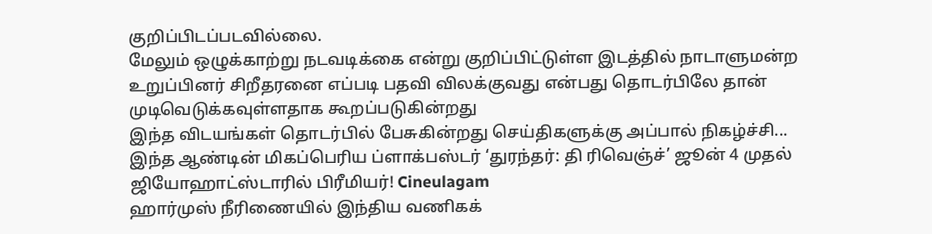குறிப்பிடப்படவில்லை.
மேலும் ஒழுக்காற்று நடவடிக்கை என்று குறிப்பிட்டுள்ள இடத்தில் நாடாளுமன்ற உறுப்பினர் சிறீதரனை எப்படி பதவி விலக்குவது என்பது தொடர்பிலே தான் முடிவெடுக்கவுள்ளதாக கூறப்படுகின்றது
இந்த விடயங்கள் தொடர்பில் பேசுகின்றது செய்திகளுக்கு அப்பால் நிகழ்ச்சி...
இந்த ஆண்டின் மிகப்பெரிய ப்ளாக்பஸ்டர் ‘துரந்தர்: தி ரிவெஞ்ச்’ ஜூன் 4 முதல் ஜியோஹாட்ஸ்டாரில் பிரீமியர்! Cineulagam
ஹார்முஸ் நீரிணையில் இந்திய வணிகக்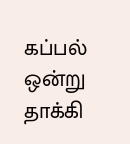கப்பல் ஒன்று தாக்கி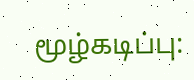மூழ்கடிப்பு: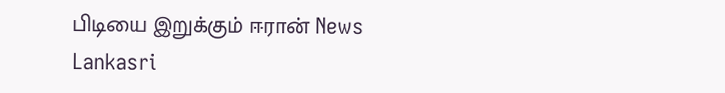பிடியை இறுக்கும் ஈரான் News Lankasri